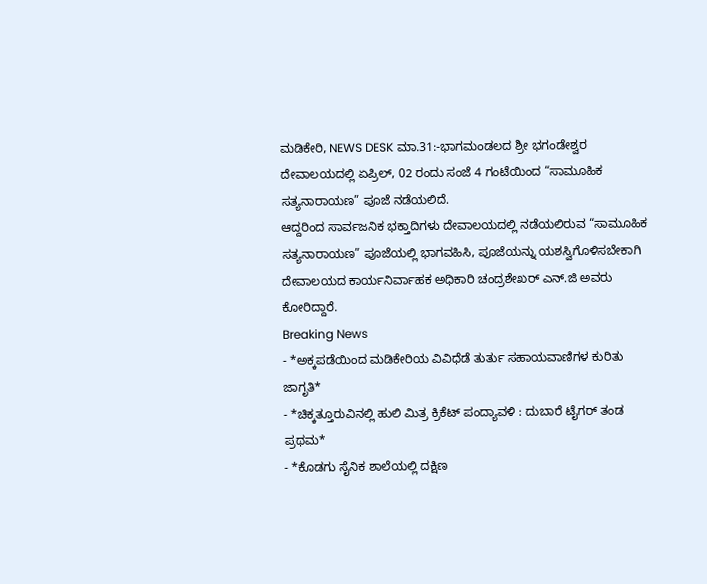ಮಡಿಕೇರಿ, NEWS DESK ಮಾ.31:-ಭಾಗಮಂಡಲದ ಶ್ರೀ ಭಗಂಡೇಶ್ವರ ದೇವಾಲಯದಲ್ಲಿ ಏಪ್ರಿಲ್, 02 ರಂದು ಸಂಜೆ 4 ಗಂಟೆಯಿಂದ “ಸಾಮೂಹಿಕ ಸತ್ಯನಾರಾಯಣ” ಪೂಜೆ ನಡೆಯಲಿದೆ.
ಆದ್ದರಿಂದ ಸಾರ್ವಜನಿಕ ಭಕ್ತಾದಿಗಳು ದೇವಾಲಯದಲ್ಲಿ ನಡೆಯಲಿರುವ “ಸಾಮೂಹಿಕ ಸತ್ಯನಾರಾಯಣ” ಪೂಜೆಯಲ್ಲಿ ಭಾಗವಹಿಸಿ, ಪೂಜೆಯನ್ನು ಯಶಸ್ವಿಗೊಳಿಸಬೇಕಾಗಿ ದೇವಾಲಯದ ಕಾರ್ಯನಿರ್ವಾಹಕ ಅಧಿಕಾರಿ ಚಂದ್ರಶೇಖರ್ ಎನ್.ಜಿ ಅವರು ಕೋರಿದ್ದಾರೆ.
Breaking News
- *ಅಕ್ಕಪಡೆಯಿಂದ ಮಡಿಕೇರಿಯ ವಿವಿಧೆಡೆ ತುರ್ತು ಸಹಾಯವಾಣಿಗಳ ಕುರಿತು ಜಾಗೃತಿ*
- *ಚಿಕ್ಕತ್ತೂರುವಿನಲ್ಲಿ ಹುಲಿ ಮಿತ್ರ ಕ್ರಿಕೆಟ್ ಪಂದ್ಯಾವಳಿ : ದುಬಾರೆ ಟೈಗರ್ ತಂಡ ಪ್ರಥಮ*
- *ಕೊಡಗು ಸೈನಿಕ ಶಾಲೆಯಲ್ಲಿ ದಕ್ಷಿಣ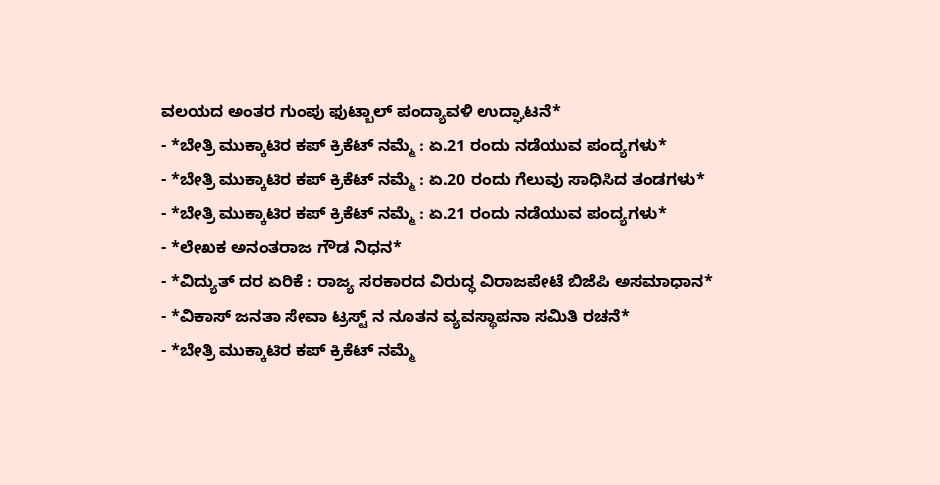ವಲಯದ ಅಂತರ ಗುಂಪು ಫುಟ್ಬಾಲ್ ಪಂದ್ಯಾವಳಿ ಉದ್ಘಾಟನೆ*
- *ಬೇತ್ರಿ ಮುಕ್ಕಾಟಿರ ಕಪ್ ಕ್ರಿಕೆಟ್ ನಮ್ಮೆ : ಏ.21 ರಂದು ನಡೆಯುವ ಪಂದ್ಯಗಳು*
- *ಬೇತ್ರಿ ಮುಕ್ಕಾಟಿರ ಕಪ್ ಕ್ರಿಕೆಟ್ ನಮ್ಮೆ : ಏ.20 ರಂದು ಗೆಲುವು ಸಾಧಿಸಿದ ತಂಡಗಳು*
- *ಬೇತ್ರಿ ಮುಕ್ಕಾಟಿರ ಕಪ್ ಕ್ರಿಕೆಟ್ ನಮ್ಮೆ : ಏ.21 ರಂದು ನಡೆಯುವ ಪಂದ್ಯಗಳು*
- *ಲೇಖಕ ಅನಂತರಾಜ ಗೌಡ ನಿಧನ*
- *ವಿದ್ಯುತ್ ದರ ಏರಿಕೆ : ರಾಜ್ಯ ಸರಕಾರದ ವಿರುದ್ಧ ವಿರಾಜಪೇಟೆ ಬಿಜೆಪಿ ಅಸಮಾಧಾನ*
- *ವಿಕಾಸ್ ಜನತಾ ಸೇವಾ ಟ್ರಸ್ಟ್ ನ ನೂತನ ವ್ಯವಸ್ಥಾಪನಾ ಸಮಿತಿ ರಚನೆ*
- *ಬೇತ್ರಿ ಮುಕ್ಕಾಟಿರ ಕಪ್ ಕ್ರಿಕೆಟ್ ನಮ್ಮೆ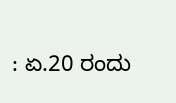: ಏ.20 ರಂದು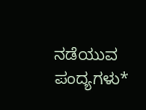ನಡೆಯುವ ಪಂದ್ಯಗಳು*